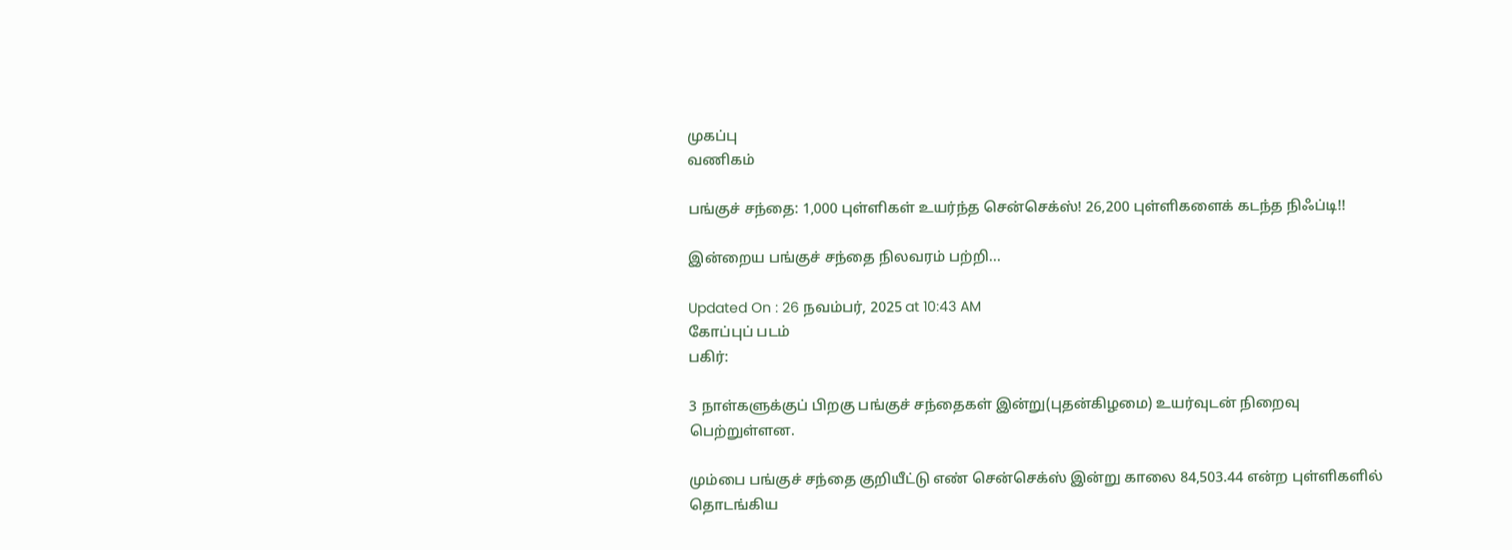முகப்பு
வணிகம்

பங்குச் சந்தை: 1,000 புள்ளிகள் உயர்ந்த சென்செக்ஸ்! 26,200 புள்ளிகளைக் கடந்த நிஃப்டி!!

இன்றைய பங்குச் சந்தை நிலவரம் பற்றி...

Updated On : 26 நவம்பர், 2025 at 10:43 AM
கோப்புப் படம்
பகிர்:

3 நாள்களுக்குப் பிறகு பங்குச் சந்தைகள் இன்று(புதன்கிழமை) உயர்வுடன் நிறைவு பெற்றுள்ளன.

மும்பை பங்குச் சந்தை குறியீட்டு எண் சென்செக்ஸ் இன்று காலை 84,503.44 என்ற புள்ளிகளில் தொடங்கிய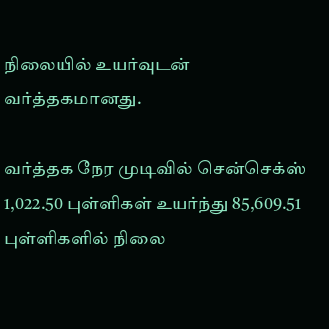நிலையில் உயர்வுடன் வர்த்தகமானது.

வர்த்தக நேர முடிவில் சென்செக்ஸ் 1,022.50 புள்ளிகள் உயர்ந்து 85,609.51 புள்ளிகளில் நிலை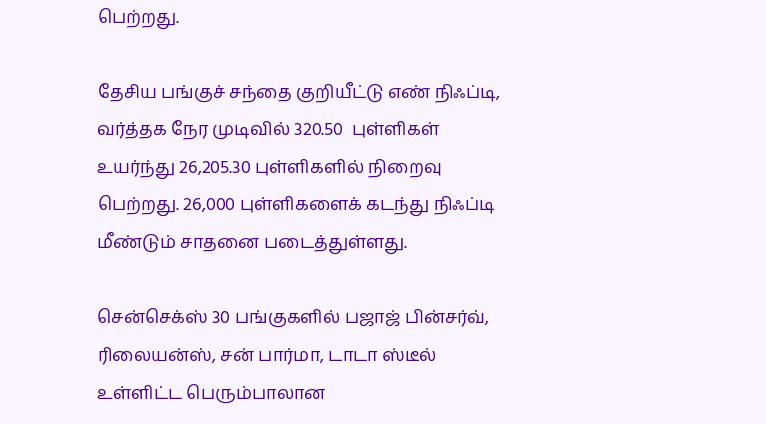பெற்றது.

தேசிய பங்குச் சந்தை குறியீட்டு எண் நிஃப்டி, வர்த்தக நேர முடிவில் 320.50  புள்ளிகள் உயர்ந்து 26,205.30 புள்ளிகளில் நிறைவு பெற்றது. 26,000 புள்ளிகளைக் கடந்து நிஃப்டி மீண்டும் சாதனை படைத்துள்ளது.

சென்செக்ஸ் 30 பங்குகளில் பஜாஜ் பின்சர்வ், ரிலையன்ஸ், சன் பார்மா, டாடா ஸ்டீல் உள்ளிட்ட பெரும்பாலான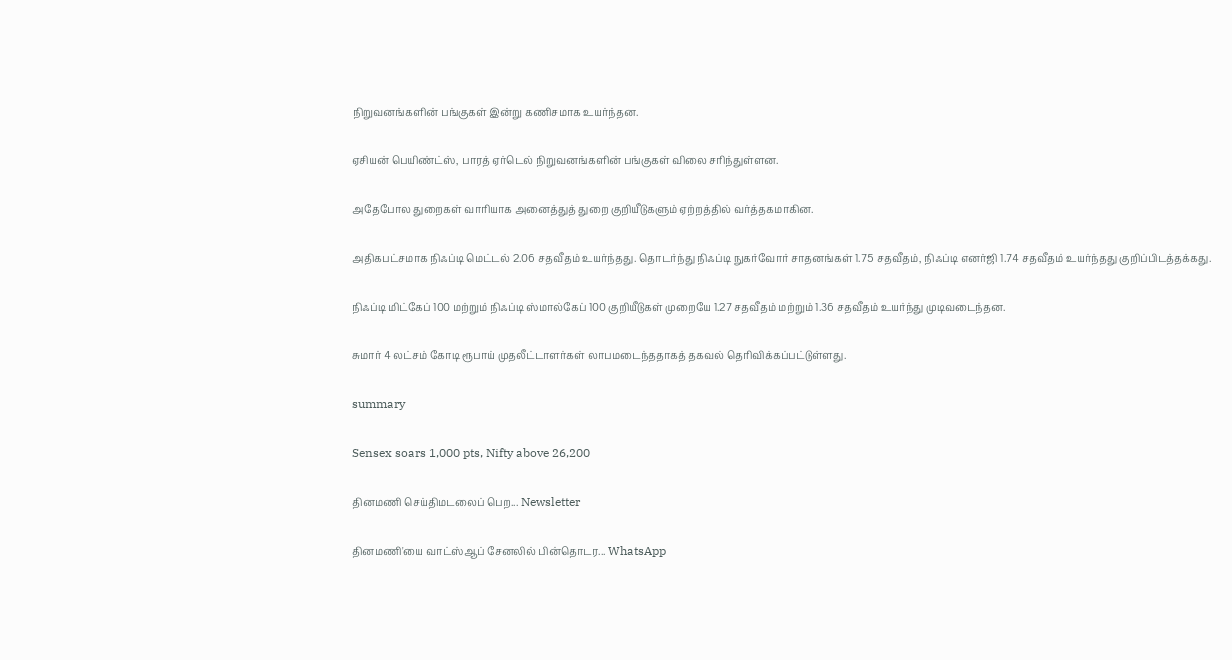நிறுவனங்களின் பங்குகள் இன்று கணிசமாக உயர்ந்தன.

ஏசியன் பெயிண்ட்ஸ், பாரத் ஏர்டெல் நிறுவனங்களின் பங்குகள் விலை சரிந்துள்ளன.

அதேபோல துறைகள் வாரியாக அனைத்துத் துறை குறியீடுகளும் ஏற்றத்தில் வர்த்தகமாகின.

அதிகபட்சமாக நிஃப்டி மெட்டல் 2.06 சதவீதம் உயர்ந்தது. தொடர்ந்து நிஃப்டி நுகர்வோர் சாதனங்கள் 1.75 சதவீதம், நிஃப்டி எனர்ஜி 1.74 சதவீதம் உயர்ந்தது குறிப்பிடத்தக்கது.

நிஃப்டி மிட்கேப் 100 மற்றும் நிஃப்டி ஸ்மால்கேப் 100 குறியீடுகள் முறையே 1.27 சதவீதம் மற்றும் 1.36 சதவீதம் உயர்ந்து முடிவடைந்தன.

சுமார் 4 லட்சம் கோடி ரூபாய் முதலீட்டாளர்கள் லாபமடைந்ததாகத் தகவல் தெரிவிக்கப்பட்டுள்ளது.

summary

Sensex soars 1,000 pts, Nifty above 26,200

தினமணி செய்திமடலைப் பெற... Newsletter

தினமணி'யை வாட்ஸ்ஆப் சேனலில் பின்தொடர... WhatsApp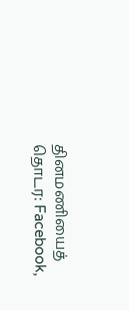தினமணியைத் தொடர: Facebook,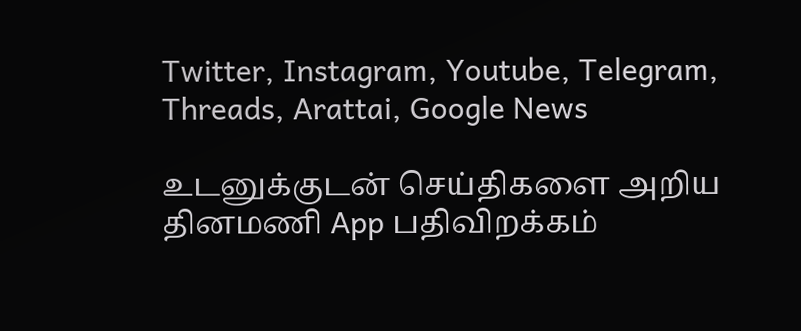Twitter, Instagram, Youtube, Telegram, Threads, Arattai, Google News

உடனுக்குடன் செய்திகளை அறிய தினமணி App பதிவிறக்கம்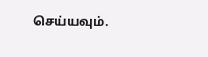செய்யவும்.